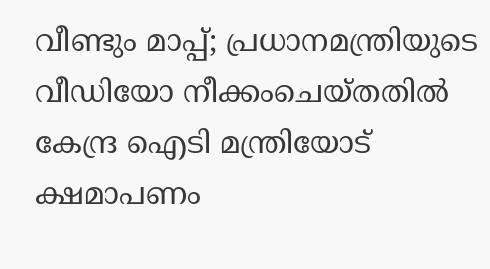വീണ്ടും മാപ്പ്; പ്രധാനമന്ത്രിയുടെ വീഡിയോ നീക്കംചെയ്തതിൽ കേന്ദ്ര ഐടി മന്ത്രിയോട് ക്ഷമാപണം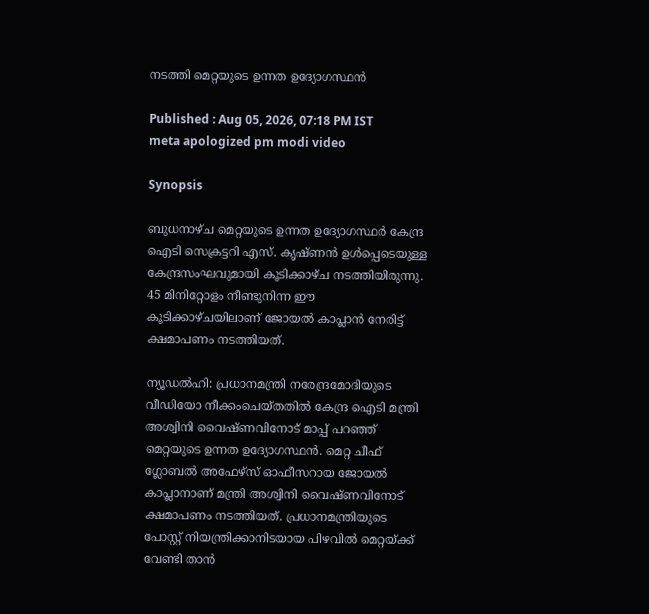നടത്തി മെറ്റയുടെ ഉന്നത ഉദ്യോഗസ്ഥൻ

Published : Aug 05, 2026, 07:18 PM IST
meta apologized pm modi video

Synopsis

ബുധനാഴ്ച മെറ്റയുടെ ഉന്നത ഉദ്യോഗസ്ഥർ കേന്ദ്ര ഐടി സെക്രട്ടറി എസ്. കൃഷ്ണൻ ഉൾപ്പെടെയുള്ള കേന്ദ്രസംഘവുമായി കൂടിക്കാഴ്ച നടത്തിയിരുന്നു. 45 മിനിറ്റോളം നീണ്ടുനിന്ന ഈ കൂടിക്കാഴ്ചയിലാണ് ജോയൽ കാപ്ലാൻ നേരിട്ട് ക്ഷമാപണം നടത്തിയത്.

ന്യൂഡൽഹി: പ്രധാനമന്ത്രി നരേന്ദ്രമോദിയുടെ വീഡിയോ നീക്കംചെയ്തതിൽ കേന്ദ്ര ഐടി മന്ത്രി അശ്വിനി വൈഷ്ണവിനോട് മാപ്പ് പറഞ്ഞ് മെറ്റയുടെ ഉന്നത ഉദ്യോഗസ്ഥൻ. മെറ്റ ചീഫ് ഗ്ലോബൽ അഫേഴ്സ് ഓഫീസറായ ജോയൽ കാപ്ലാനാണ് മന്ത്രി അശ്വിനി വൈഷ്ണവിനോട് ക്ഷമാപണം നടത്തിയത്. പ്രധാനമന്ത്രിയുടെ പോസ്റ്റ് നിയന്ത്രിക്കാനിടയായ പിഴവിൽ മെറ്റയ്ക്ക് വേണ്ടി താൻ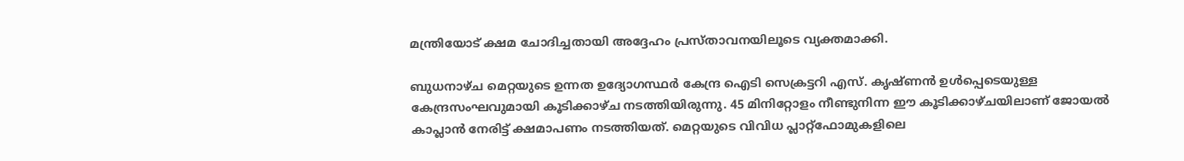മന്ത്രിയോട് ക്ഷമ ചോദിച്ചതായി അദ്ദേഹം പ്രസ്താവനയിലൂടെ വ്യക്തമാക്കി.

ബുധനാഴ്ച മെറ്റയുടെ ഉന്നത ഉദ്യോഗസ്ഥർ കേന്ദ്ര ഐടി സെക്രട്ടറി എസ്. കൃഷ്ണൻ ഉൾപ്പെടെയുള്ള കേന്ദ്രസംഘവുമായി കൂടിക്കാഴ്ച നടത്തിയിരുന്നു. 45 മിനിറ്റോളം നീണ്ടുനിന്ന ഈ കൂടിക്കാഴ്ചയിലാണ് ജോയൽ കാപ്ലാൻ നേരിട്ട് ക്ഷമാപണം നടത്തിയത്. മെറ്റയുടെ വിവിധ പ്ലാറ്റ്ഫോമുകളിലെ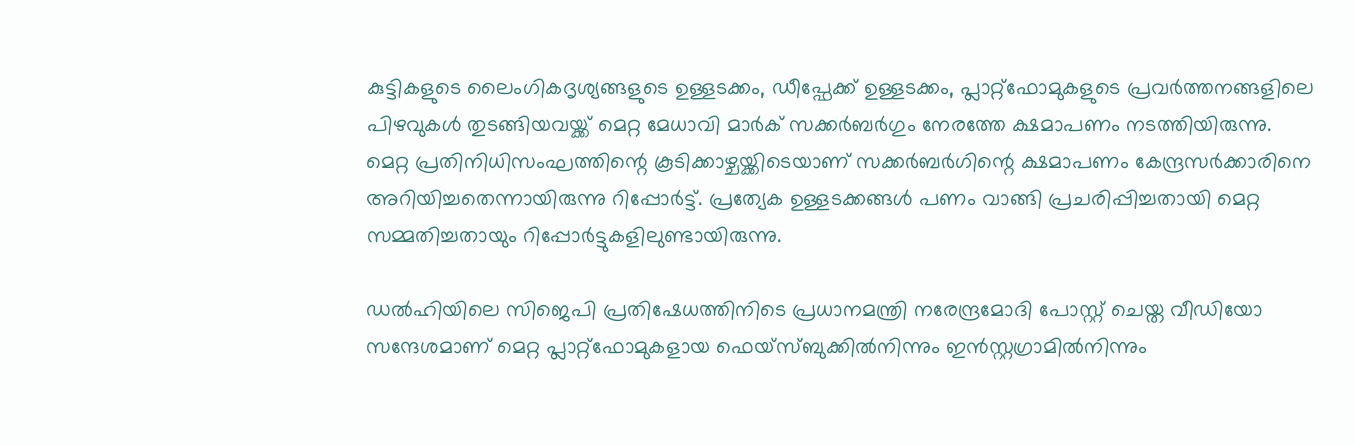കുട്ടികളുടെ ലൈംഗികദൃശ്യങ്ങളുടെ ഉള്ളടക്കം, ഡീപ്ഫേക്ക് ഉള്ളടക്കം, പ്ലാറ്റ്ഫോമുകളുടെ പ്രവർത്തനങ്ങളിലെ പിഴവുകൾ തുടങ്ങിയവയ്ക്ക് മെറ്റ മേധാവി മാർക് സക്കർബർഗും നേരത്തേ ക്ഷമാപണം നടത്തിയിരുന്നു. മെറ്റ പ്രതിനിധിസംഘത്തിന്റെ കൂടിക്കാഴ്ചയ്ക്കിടെയാണ് സക്കർബർഗിന്റെ ക്ഷമാപണം കേന്ദ്രസർക്കാരിനെ അറിയിച്ചതെന്നായിരുന്നു റിപ്പോർട്ട്. പ്രത്യേക ഉള്ളടക്കങ്ങൾ പണം വാങ്ങി പ്രചരിപ്പിച്ചതായി മെറ്റ സമ്മതിച്ചതായും റിപ്പോർട്ടുകളിലുണ്ടായിരുന്നു.

ഡൽഹിയിലെ സിജെപി പ്രതിഷേധത്തിനിടെ പ്രധാനമന്ത്രി നരേന്ദ്രമോദി പോസ്റ്റ് ചെയ്ത വീഡിയോ സന്ദേശമാണ് മെറ്റ പ്ലാറ്റ്ഫോമുകളായ ഫെയ്സ്ബുക്കിൽനിന്നും ഇൻസ്റ്റഗ്രാമിൽനിന്നും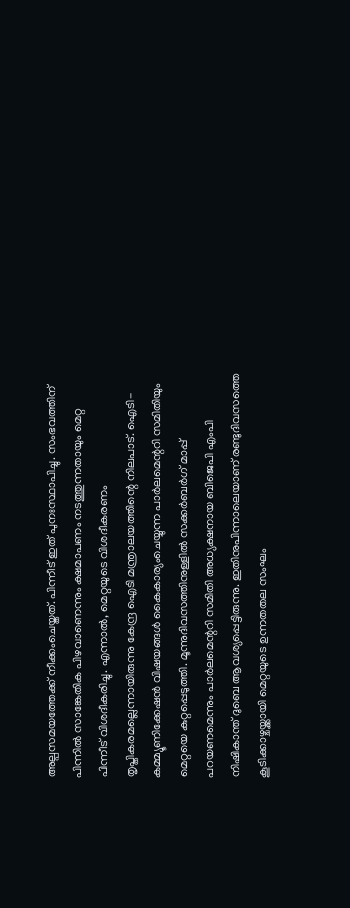അല്പസമയത്തേക്ക് നീക്കംചെയ്തത്. പിന്നീട് ഇത് പുനഃസ്ഥാപിച്ചു. സംഭവത്തിന് പിന്നിൽ സാങ്കേതിക പിഴവാണെന്നും ക്ഷമാപണം നടത്തുന്നതായും മെറ്റ പിന്നീട് വിശദീകരിച്ചു. എന്നാൽ, മെറ്റയുടെ വിശദീകരണം തൃപ്തികരമല്ലെന്നായിരുന്നു കേന്ദ്ര ഐടി മന്ത്രാലയത്തിന്റെ നിലപാട്. ഐടി-കമ്മ്യൂണിക്കേഷൻ വിഷയങ്ങൾ കൈകാര്യംചെയ്യുന്ന പാർലമെന്ററി സമിതിയും മെറ്റയെ കുറ്റപ്പെടുത്തി. മൂന്നുദിവസത്തിനുള്ളിൽ സക്കർബർഗ് മാപ്പ് പറയണമെന്നും പാർലമെന്ററി സമിതി അധ്യക്ഷനായ ബിജെപി എംപി നിഷികാന്ത് ദുബെ ആവശ്യപ്പെട്ടിരുന്നു. ഇതിനുപിന്നാലെയാണ് രണ്ടുദിവസത്തെ കൂടിക്കാഴ്ചയ്ക്കായി മെറ്റയുടെ ഉന്നതതല സംഘം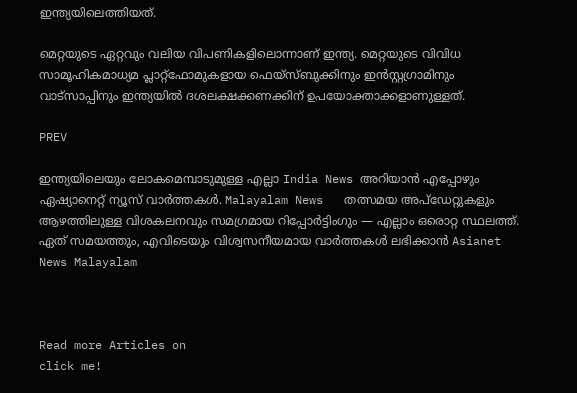ഇന്ത്യയിലെത്തിയത്.

മെറ്റയുടെ ഏറ്റവും വലിയ വിപണികളിലൊന്നാണ് ഇന്ത്യ. മെറ്റയുടെ വിവിധ സാമൂഹികമാധ്യമ പ്ലാറ്റ്ഫോമുകളായ ഫെയ്സ്ബുക്കിനും ഇൻസ്റ്റഗ്രാമിനും വാട്സാപ്പിനും ഇന്ത്യയിൽ ദശലക്ഷക്കണക്കിന് ഉപയോക്താക്കളാണുള്ളത്.

PREV

ഇന്ത്യയിലെയും ലോകമെമ്പാടുമുള്ള എല്ലാ India News അറിയാൻ എപ്പോഴും ഏഷ്യാനെറ്റ് ന്യൂസ് വാർത്തകൾ. Malayalam News   തത്സമയ അപ്‌ഡേറ്റുകളും ആഴത്തിലുള്ള വിശകലനവും സമഗ്രമായ റിപ്പോർട്ടിംഗും — എല്ലാം ഒരൊറ്റ സ്ഥലത്ത്. ഏത് സമയത്തും, എവിടെയും വിശ്വസനീയമായ വാർത്തകൾ ലഭിക്കാൻ Asianet News Malayalam



Read more Articles on
click me!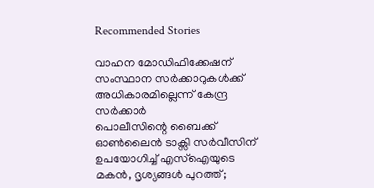Recommended Stories

വാഹന മോഡിഫിക്കേഷന് സംസ്ഥാന സർക്കാറുകൾക്ക് അധികാരമില്ലെന്ന് കേന്ദ്ര സർക്കാർ
പൊലീസിന്റെ ബൈക്ക് ഓൺലൈൻ ടാക്സി സർവീസിന് ഉപയോഗിച്ച് എസ്ഐയുടെ മകൻ, ദൃശ്യങ്ങൾ പുറത്ത്;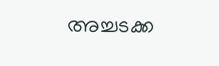അച്ചടക്ക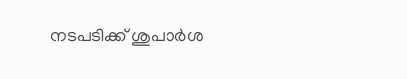നടപടിക്ക് ശുപാർശ